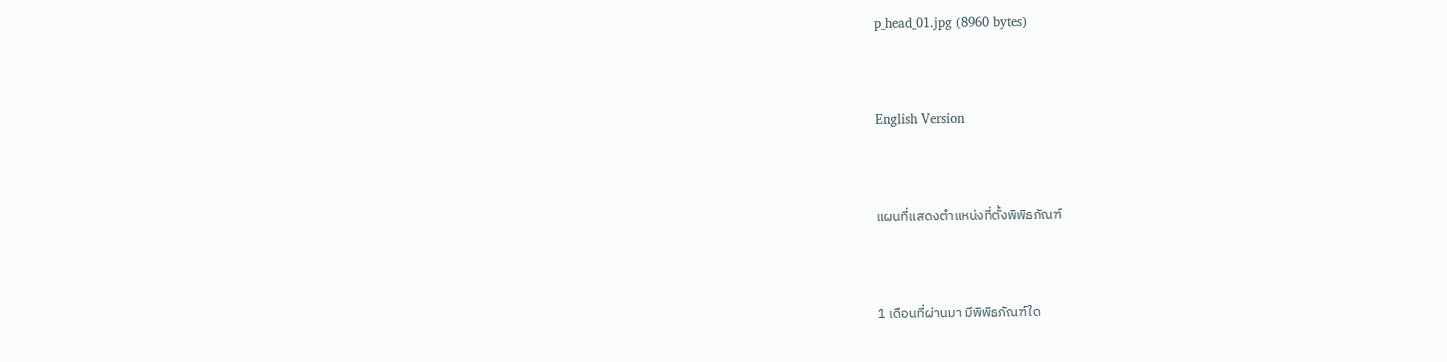p_head_01.jpg (8960 bytes)



English Version



แผนที่แสดงตำแหน่งที่ตั้งพิพิธภัณฑ์



1 เดือนที่ผ่านมา มีพิพิธภัณฑ์ใด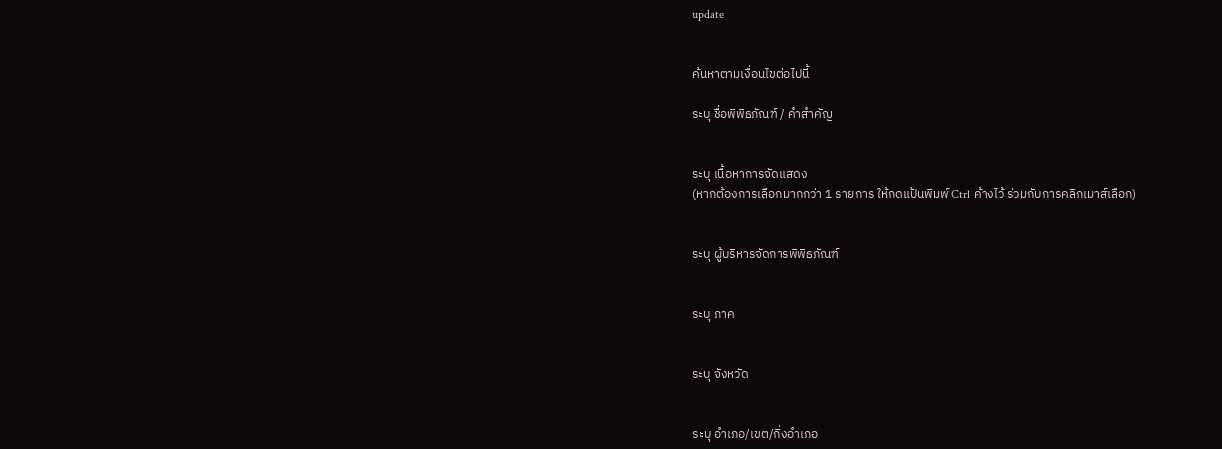update


ค้นหาตามเงื่อนไขต่อไปนี้

ระบุ ชื่อพิพิธภัณฑ์ / คำสำคัญ


ระบุ เนื้อหาการจัดแสดง
(หากต้องการเลือกมากกว่า 1 รายการ ให้กดแป้นพิมพ์ Ctrl ค้างไว้ ร่วมกับการคลิกเมาส์เลือก)


ระบุ ผู้บริหารจัดการพิพิธภัณฑ์


ระบุ ภาค


ระบุ จังหวัด


ระบุ อำเภอ/เขต/กิ่งอำเภอ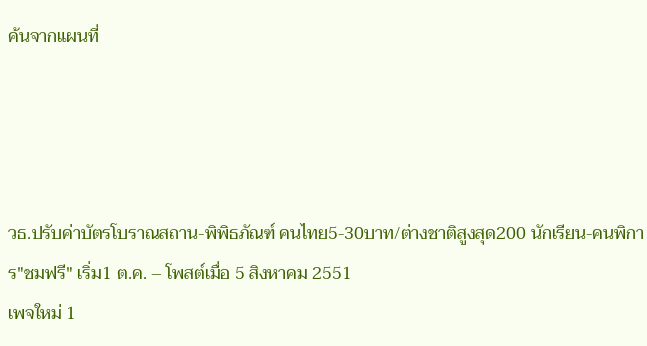ค้นจากแผนที่




วธ.ปรับค่าบัตรโบราณสถาน-พิพิธภัณฑ์ คนไทย5-30บาท/ต่างชาติสูงสุด200 นักเรียน-คนพิการ"ชมฟรี" เริ่ม1 ต.ค. – โพสต์เมื่อ 5 สิงหาคม 2551
เพจใหม่ 1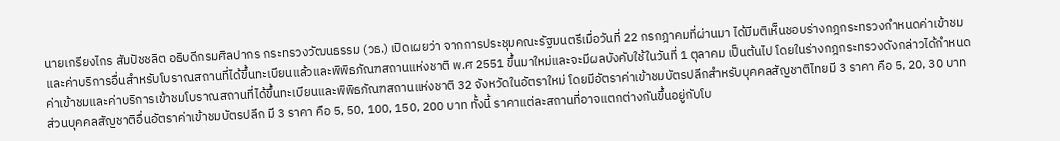นายเกรียงไกร สัมปัชชลิต อธิบดีกรมศิลปากร กระทรวงวัฒนธรรม (วธ.) เปิดเผยว่า จากการประชุมคณะรัฐมนตรีเมื่อวันที่ 22 กรกฎาคมที่ผ่านมา ได้มีมติเห็นชอบร่างกฎกระทรวงกำหนดค่าเข้าชมและค่าบริการอื่นสำหรับโบราณสถานที่ได้ขึ้นทะเบียนแล้วและพิพิธภัณฑสถานแห่งชาติ พ.ศ 2551 ขึ้นมาใหม่และจะมีผลบังคับใช้ในวันที่ 1 ตุลาคม เป็นต้นไป โดยในร่างกฎกระทรวงดังกล่าวได้กำหนดค่าเข้าชมและค่าบริการเข้าชมโบราณสถานที่ได้ขึ้นทะเบียนและพิพิธภัณฑสถานแห่งชาติ 32 จังหวัดในอัตราใหม่ โดยมีอัตราค่าเข้าชมบัตรปลีกสำหรับบุคคลสัญชาติไทยมี 3 ราคา คือ 5, 20, 30 บาท ส่วนบุคคลสัญชาติอื่นอัตราค่าเข้าชมบัตรปลีก มี 3 ราคา คือ 5, 50, 100, 150, 200 บาท ทั้งนี้ ราคาแต่ละสถานที่อาจแตกต่างกันขึ้นอยู่กับโบ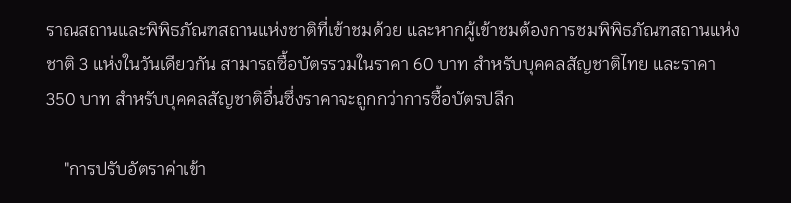ราณสถานและพิพิธภัณฑสถานแห่งชาติที่เข้าชมด้วย และหากผู้เข้าชมต้องการชมพิพิธภัณฑสถานแห่งชาติ 3 แห่งในวันเดียวกัน สามารถซื้อบัตรรวมในราคา 60 บาท สำหรับบุคคลสัญชาติไทย และราคา 350 บาท สำหรับบุคคลสัญชาติอื่นซึ่งราคาจะถูกกว่าการซื้อบัตรปลีก

    "การปรับอัตราค่าเข้า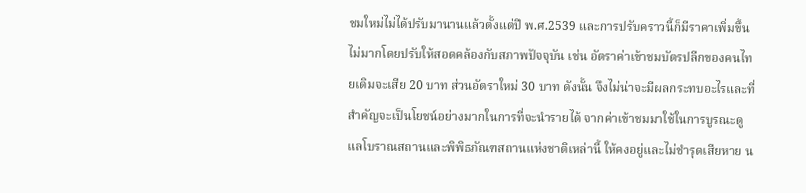ชมใหม่ไม่ได้ปรับมานานแล้วตั้งแต่ปี พ.ศ.2539 และการปรับคราวนี้ก็มีราคาเพิ่มขึ้นไม่มากโดยปรับให้สอดคล้องกับสภาพปัจจุบัน เช่น อัตราค่าเข้าชมบัตรปลีกของคนไทยเดิมจะเสีย 20 บาท ส่วนอัตราใหม่ 30 บาท ดังนั้น จึงไม่น่าจะมีผลกระทบอะไรและที่สำคัญจะเป็นโยชน์อย่างมากในการที่จะนำรายได้ จากค่าเข้าชมมาใช้ในการบูรณะดูแลโบราณสถานและพิพิธภัณฑสถานแห่งชาติเหล่านี้ ให้คงอยู่และไม่ชำรุดเสียหาย น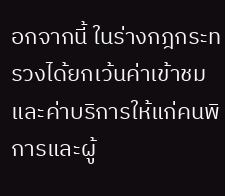อกจากนี้ ในร่างกฎกระทรวงได้ยกเว้นค่าเข้าชมและค่าบริการให้แก่คนพิการและผู้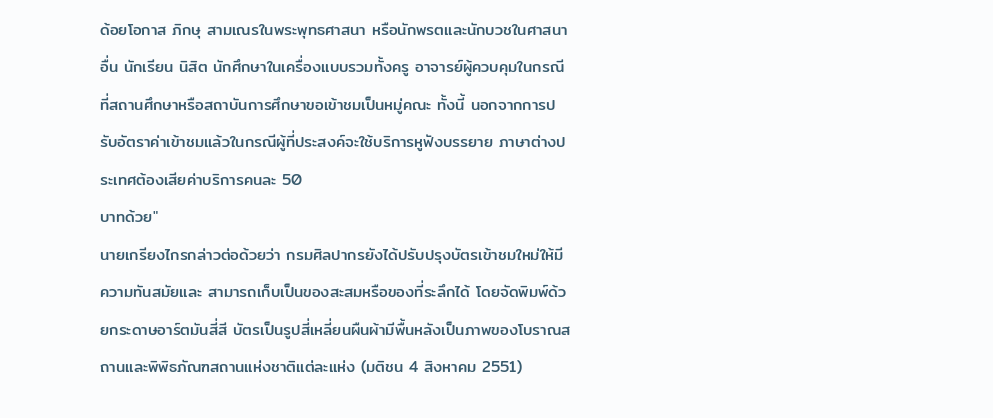ด้อยโอกาส ภิกษุ สามเณรในพระพุทธศาสนา หรือนักพรตและนักบวชในศาสนาอื่น นักเรียน นิสิต นักศึกษาในเครื่องแบบรวมทั้งครู อาจารย์ผู้ควบคุมในกรณีที่สถานศึกษาหรือสถาบันการศึกษาขอเข้าชมเป็นหมู่คณะ ทั้งนี้ นอกจากการปรับอัตราค่าเข้าชมแล้วในกรณีผู้ที่ประสงค์จะใช้บริการหูฟังบรรยาย ภาษาต่างประเทศต้องเสียค่าบริการคนละ 50
บาทด้วย"
นายเกรียงไกรกล่าวต่อด้วยว่า กรมศิลปากรยังได้ปรับปรุงบัตรเข้าชมใหม่ให้มีความทันสมัยและ สามารถเก็บเป็นของสะสมหรือของที่ระลึกได้ โดยจัดพิมพ์ด้วยกระดาษอาร์ตมันสี่สี บัตรเป็นรูปสี่เหลี่ยนผืนผ้ามีพื้นหลังเป็นภาพของโบราณสถานและพิพิธภัณฑสถานแห่งชาติแต่ละแห่ง (มติชน 4 สิงหาคม 2551)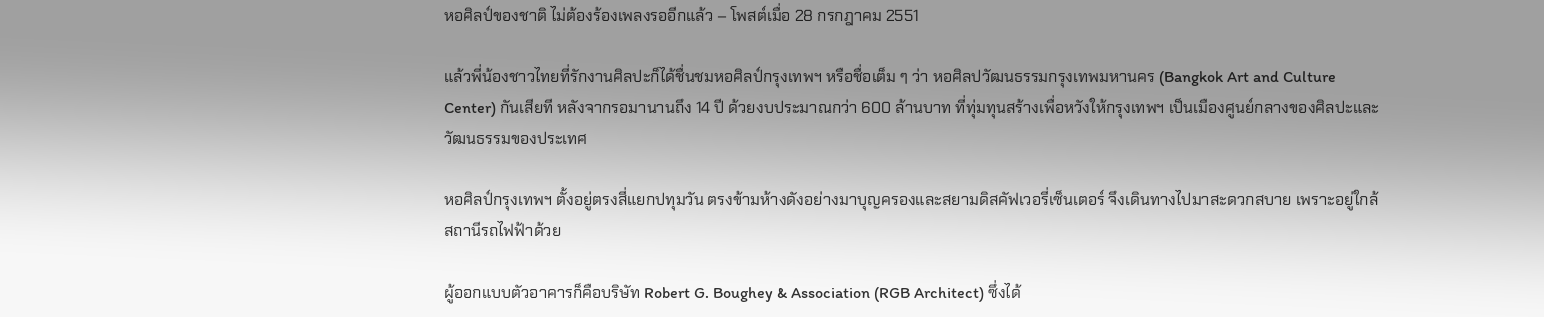หอศิลป์ของชาติ ไม่ต้องร้องเพลงรออีกแล้ว – โพสต์เมื่อ 28 กรกฎาคม 2551

แล้วพี่น้องชาวไทยที่รักงานศิลปะก็ได้ชื่นชมหอศิลป์กรุงเทพฯ หรือชื่อเต็ม ๆ ว่า หอศิลปวัฒนธรรมกรุงเทพมหานคร (Bangkok Art and Culture Center) กันเสียที หลังจากรอมานานถึง 14 ปี ด้วยงบประมาณกว่า 600 ล้านบาท ที่ทุ่มทุนสร้างเพื่อหวังให้กรุงเทพฯ เป็นเมืองศูนย์กลางของศิลปะและวัฒนธรรมของประเทศ

หอศิลป์กรุงเทพฯ ตั้งอยู่ตรงสี่แยกปทุมวัน ตรงข้ามห้างดังอย่างมาบุญครองและสยามดิสคัฟเวอรี่เซ็นเตอร์ จึงเดินทางไปมาสะดวกสบาย เพราะอยู่ใกล้สถานีรถไฟฟ้าด้วย

ผู้ออกแบบตัวอาคารก็คือบริษัท Robert G. Boughey & Association (RGB Architect) ซึ่งได้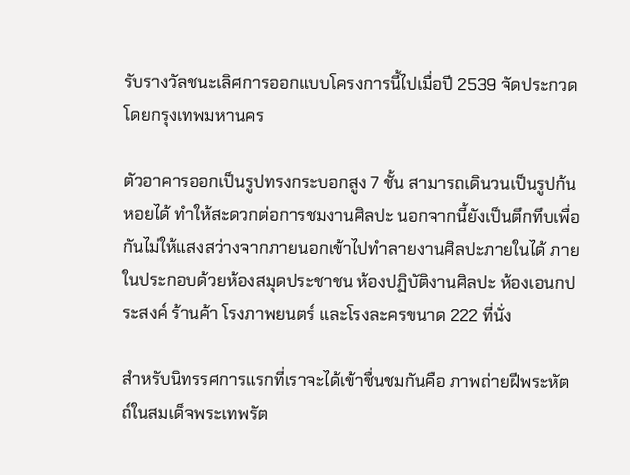รับรางวัลชนะเลิศการออกแบบโครงการนี้ไปเมื่อปี 2539 จัดประกวดโดยกรุงเทพมหานคร

ตัวอาคารออกเป็นรูปทรงกระบอกสูง 7 ชั้น สามารถเดินวนเป็นรูปก้นหอยได้ ทำให้สะดวกต่อการชมงานศิลปะ นอกจากนี้ยังเป็นตึกทึบเพื่อกันไม่ให้แสงสว่างจากภายนอกเข้าไปทำลายงานศิลปะภายในได้ ภายในประกอบด้วยห้องสมุดประชาชน ห้องปฏิบัติงานศิลปะ ห้องเอนกประสงค์ ร้านค้า โรงภาพยนตร์ และโรงละครขนาด 222 ที่นั่ง

สำหรับนิทรรศการแรกที่เราจะได้เข้าชื่นชมกันคือ ภาพถ่ายฝีพระหัตถ์ในสมเด็จพระเทพรัต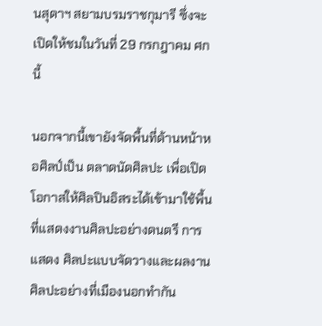นสุดาฯ สยามบรมราชกุมารี ซึ่งจะเปิดให้ชมในวันที่ 29 กรกฎาคม ศกนี้

นอกจากนี้เขายังจัดพื้นที่ด้านหน้าหอศิลป์เป็น ตลาดนัดศิลปะ เพื่อเปิดโอกาสให้ศิลปินอิสระได้เข้ามาใช้พื้นที่แสดงงานศิลปะอย่างดนตรี การแสดง ศิลปะแบบจัดวางและผลงานศิลปะอย่างที่เมืองนอกทำกัน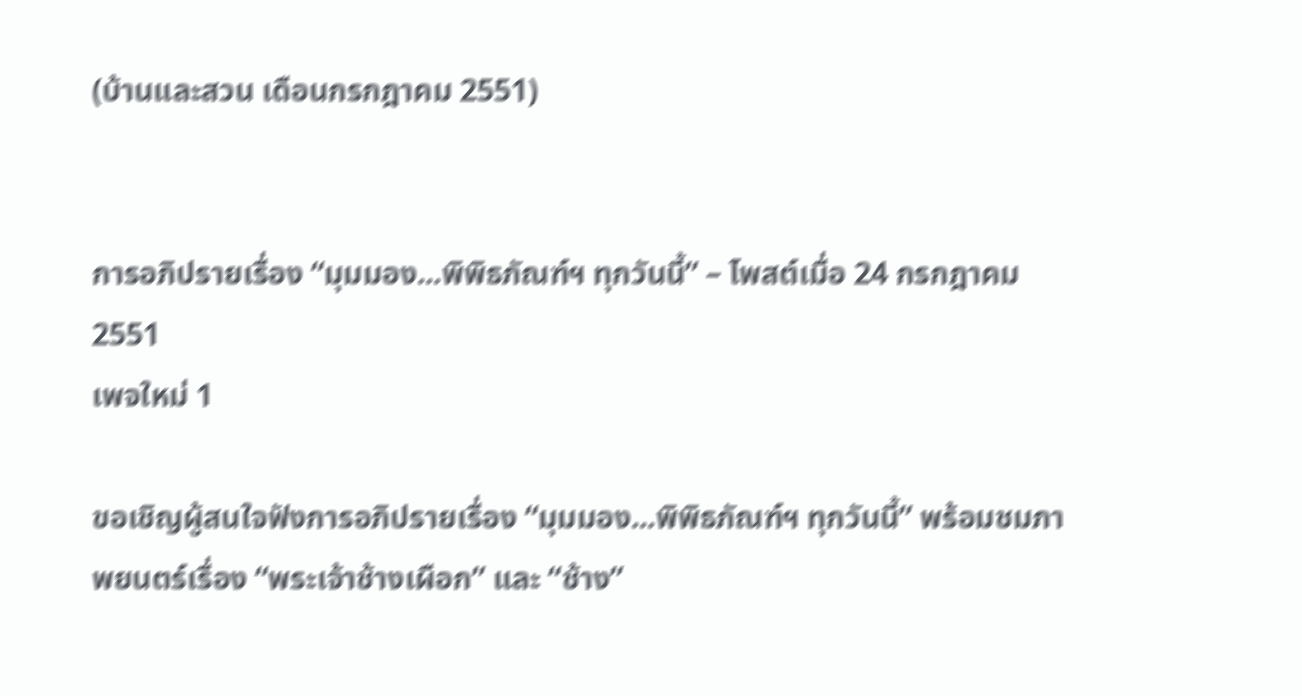(บ้านและสวน เดือนกรกฎาคม 2551)


การอภิปรายเรื่อง “มุมมอง...พิพิธภัณฑ์ฯ ทุกวันนี้” – โพสต์เมื่อ 24 กรกฎาคม 2551
เพจใหม่ 1

ขอเชิญผู้สนใจฟังการอภิปรายเรื่อง “มุมมอง...พิพิธภัณฑ์ฯ ทุกวันนี้” พร้อมชมภาพยนตร์เรื่อง “พระเจ้าช้างเผือก” และ “ช้าง”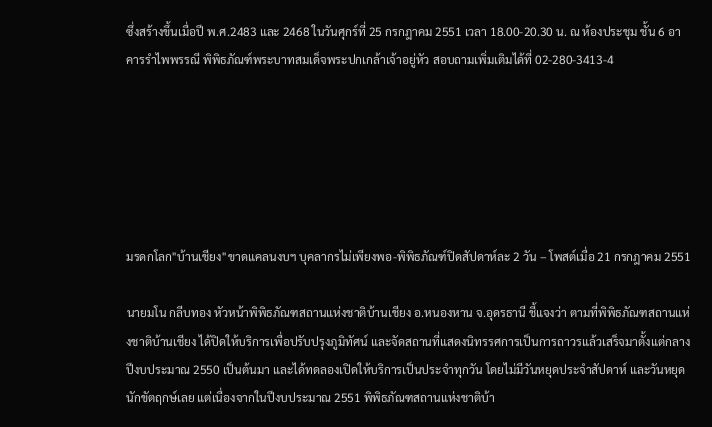ซึ่งสร้างขึ้นเมื่อปี พ.ศ.2483 และ 2468 ในวันศุกร์ที่ 25 กรกฎาคม 2551 เวลา 18.00-20.30 น. ณ ห้องประชุม ชั้น 6 อาคารรำไพพรรณี พิพิธภัณฑ์พระบาทสมเด็จพระปกเกล้าเจ้าอยู่หัว สอบถามเพิ่มเติมได้ที่ 02-280-3413-4






มรดกโลก"บ้านเชียง"ขาดแคลนงบฯ บุคลากรไม่เพียงพอ-พิพิธภัณฑ์ปิดสัปดาห์ละ 2 วัน – โพสต์เมื่อ 21 กรกฎาคม 2551

นายมโน กลีบทอง หัวหน้าพิพิธภัณฑสถานแห่งชาติบ้านเชียง อ.หนองหาน จ.อุดรธานี ชี้แจงว่า ตามที่พิพิธภัณฑสถานแห่งชาติบ้านเชียง ได้ปิดให้บริการเพื่อปรับปรุงภูมิทัศน์ และจัดสถานที่แสดงนิทรรศการเป็นการถาวรแล้วเสร็จมาตั้งแต่กลางปีงบประมาณ 2550 เป็นต้นมา และได้ทดลองเปิดให้บริการเป็นประจำทุกวัน โดยไม่มีวันหยุดประจำสัปดาห์ และวันหยุดนักขัตฤกษ์เลย แต่เนื่องจากในปีงบประมาณ 2551 พิพิธภัณฑสถานแห่งชาติบ้า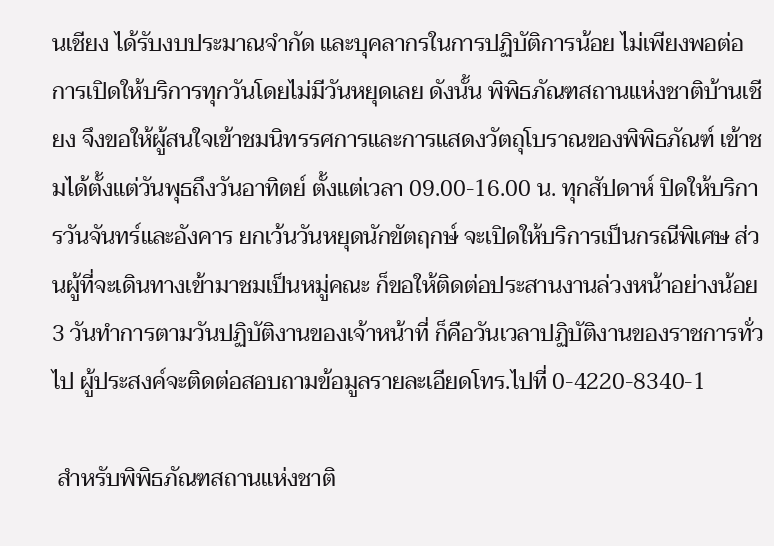นเชียง ได้รับงบประมาณจำกัด และบุคลากรในการปฏิบัติการน้อย ไม่เพียงพอต่อการเปิดให้บริการทุกวันโดยไม่มีวันหยุดเลย ดังนั้น พิพิธภัณฑสถานแห่งชาติบ้านเชียง จึงขอให้ผู้สนใจเข้าชมนิทรรศการและการแสดงวัตถุโบราณของพิพิธภัณฑ์ เข้าชมได้ตั้งแต่วันพุธถึงวันอาทิตย์ ตั้งแต่เวลา 09.00-16.00 น. ทุกสัปดาห์ ปิดให้บริการวันจันทร์และอังคาร ยกเว้นวันหยุดนักขัตฤกษ์ จะเปิดให้บริการเป็นกรณีพิเศษ ส่วนผู้ที่จะเดินทางเข้ามาชมเป็นหมู่คณะ ก็ขอให้ติดต่อประสานงานล่วงหน้าอย่างน้อย 3 วันทำการตามวันปฏิบัติงานของเจ้าหน้าที่ ก็คือวันเวลาปฏิบัติงานของราชการทั่วไป ผู้ประสงค์จะติดต่อสอบถามข้อมูลรายละเอียดโทร.ไปที่ 0-4220-8340-1

 สำหรับพิพิธภัณฑสถานแห่งชาติ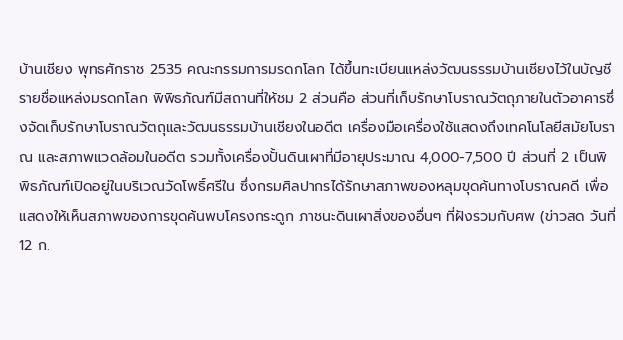บ้านเชียง พุทธศักราช 2535 คณะกรรมการมรดกโลก ได้ขึ้นทะเบียนแหล่งวัฒนธรรมบ้านเชียงไว้ในบัญชีรายชื่อแหล่งมรดกโลก พิพิธภัณฑ์มีสถานที่ให้ชม 2 ส่วนคือ ส่วนที่เก็บรักษาโบราณวัตถุภายในตัวอาคารซึ่งจัดเก็บรักษาโบราณวัตถุและวัฒนธรรมบ้านเชียงในอดีต เครื่องมือเครื่องใช้แสดงถึงเทคโนโลยีสมัยโบราณ และสภาพแวดล้อมในอดีต รวมทั้งเครื่องปั้นดินเผาที่มีอายุประมาณ 4,000-7,500 ปี ส่วนที่ 2 เป็นพิพิธภัณฑ์เปิดอยู่ในบริเวณวัดโพธิ์ศรีใน ซึ่งกรมศิลปากรได้รักษาสภาพของหลุมขุดค้นทางโบราณคดี เพื่อแสดงให้เห็นสภาพของการขุดค้นพบโครงกระดูก ภาชนะดินเผาสิ่งของอื่นๆ ที่ฝังรวมกับศพ (ข่าวสด วันที่ 12 ก.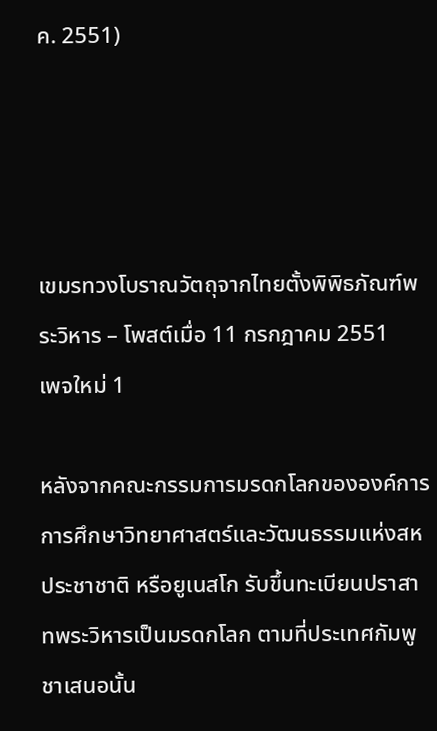ค. 2551)




เขมรทวงโบราณวัตถุจากไทยตั้งพิพิธภัณฑ์พระวิหาร – โพสต์เมื่อ 11 กรกฎาคม 2551
เพจใหม่ 1

หลังจากคณะกรรมการมรดกโลกขององค์การการศึกษาวิทยาศาสตร์และวัฒนธรรมแห่งสหประชาชาติ หรือยูเนสโก รับขึ้นทะเบียนปราสาทพระวิหารเป็นมรดกโลก ตามที่ประเทศกัมพูชาเสนอนั้น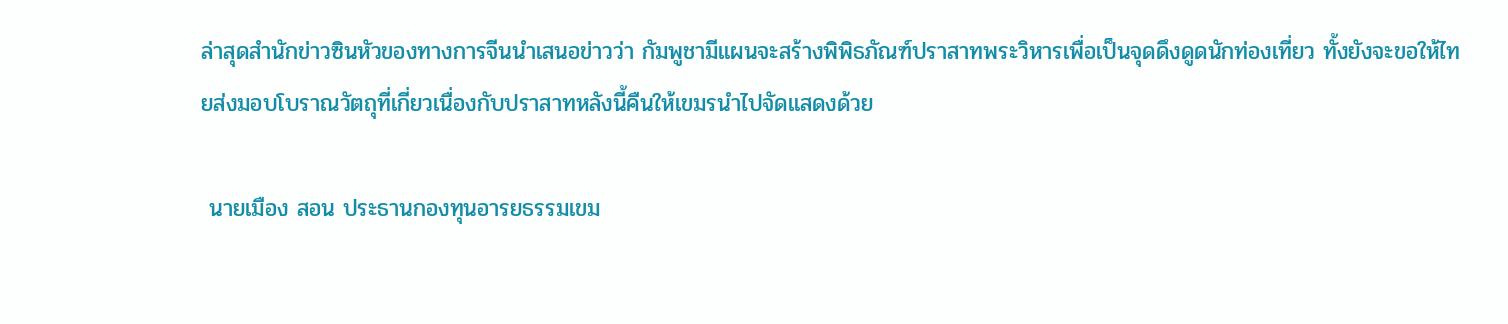ล่าสุดสำนักข่าวซินหัวของทางการจีนนำเสนอข่าวว่า กัมพูชามีแผนจะสร้างพิพิธภัณฑ์ปราสาทพระวิหารเพื่อเป็นจุดดึงดูดนักท่องเที่ยว ทั้งยังจะขอให้ไทยส่งมอบโบราณวัตถุที่เกี่ยวเนื่องกับปราสาทหลังนี้คืนให้เขมรนำไปจัดแสดงด้วย

 นายเมือง สอน ประธานกองทุนอารยธรรมเขม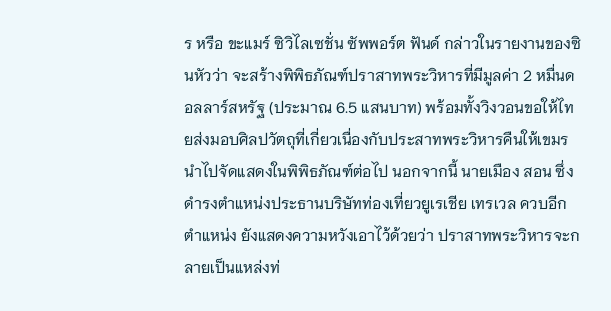ร หรือ ขะแมร์ ซิวิไลเซชั่น ซัพพอร์ต ฟันด์ กล่าวในรายงานของซินหัวว่า จะสร้างพิพิธภัณฑ์ปราสาทพระวิหารที่มีมูลค่า 2 หมื่นดอลลาร์สหรัฐ (ประมาณ 6.5 แสนบาท) พร้อมทั้งวิงวอนขอให้ไทยส่งมอบศิลปวัตถุที่เกี่ยวเนื่องกับประสาทพระวิหารคืนให้เขมรนำไปจัดแสดงในพิพิธภัณฑ์ต่อไป นอกจากนี้ นายเมือง สอน ซึ่งดำรงตำแหน่งประธานบริษัทท่องเที่ยวยูเรเชีย เทรเวล ควบอีกตำแหน่ง ยังแสดงความหวังเอาไว้ด้วยว่า ปราสาทพระวิหารจะกลายเป็นแหล่งท่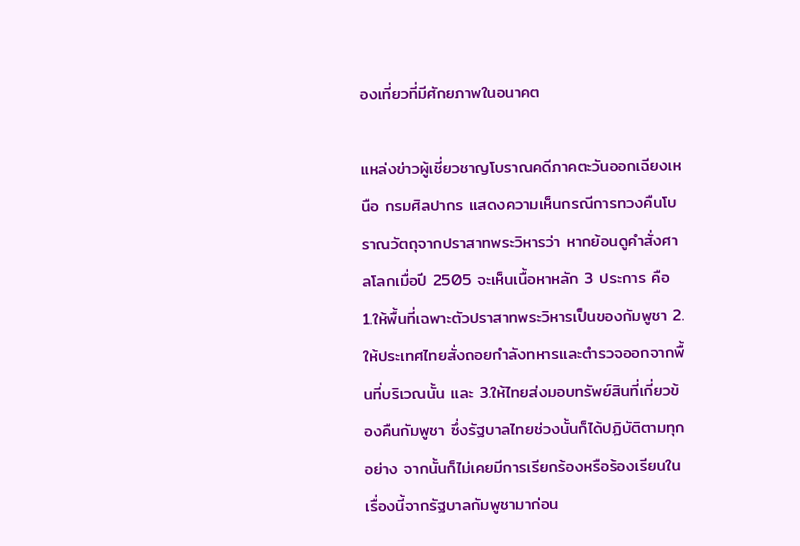องเที่ยวที่มีศักยภาพในอนาคต

แหล่งข่าวผู้เชี่ยวชาญโบราณคดีภาคตะวันออกเฉียงเหนือ กรมศิลปากร แสดงความเห็นกรณีการทวงคืนโบราณวัตถุจากปราสาทพระวิหารว่า หากย้อนดูคำสั่งศาลโลกเมื่อปี 2505 จะเห็นเนื้อหาหลัก 3 ประการ คือ 1.ให้พื้นที่เฉพาะตัวปราสาทพระวิหารเป็นของกัมพูชา 2.ให้ประเทศไทยสั่งถอยกำลังทหารและตำรวจออกจากพื้นที่บริเวณนั้น และ 3.ให้ไทยส่งมอบทรัพย์สินที่เกี่ยวข้องคืนกัมพูชา ซึ่งรัฐบาลไทยช่วงนั้นก็ได้ปฏิบัติตามทุกอย่าง จากนั้นก็ไม่เคยมีการเรียกร้องหรือร้องเรียนในเรื่องนี้จากรัฐบาลกัมพูชามาก่อน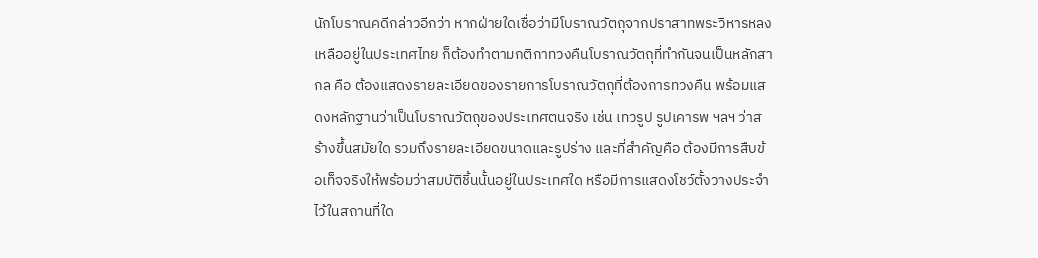นักโบราณคดีกล่าวอีกว่า หากฝ่ายใดเชื่อว่ามีโบราณวัตถุจากปราสาทพระวิหารหลงเหลืออยู่ในประเทศไทย ก็ต้องทำตามกติกาทวงคืนโบราณวัตถุที่ทำกันจนเป็นหลักสากล คือ ต้องแสดงรายละเอียดของรายการโบราณวัตถุที่ต้องการทวงคืน พร้อมแสดงหลักฐานว่าเป็นโบราณวัตถุของประเทศตนจริง เช่น เทวรูป รูปเคารพ ฯลฯ ว่าสร้างขึ้นสมัยใด รวมถึงรายละเอียดขนาดและรูปร่าง และที่สำคัญคือ ต้องมีการสืบข้อเท็จจริงให้พร้อมว่าสมบัติชิ้นนั้นอยู่ในประเทศใด หรือมีการแสดงโชว์ตั้งวางประจำไว้ในสถานที่ใด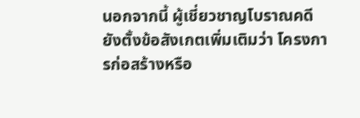นอกจากนี้ ผู้เชี่ยวชาญโบราณคดียังตั้งข้อสังเกตเพิ่มเติมว่า โครงการก่อสร้างหรือ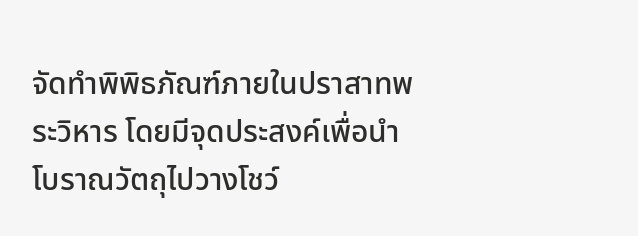จัดทำพิพิธภัณฑ์ภายในปราสาทพระวิหาร โดยมีจุดประสงค์เพื่อนำโบราณวัตถุไปวางโชว์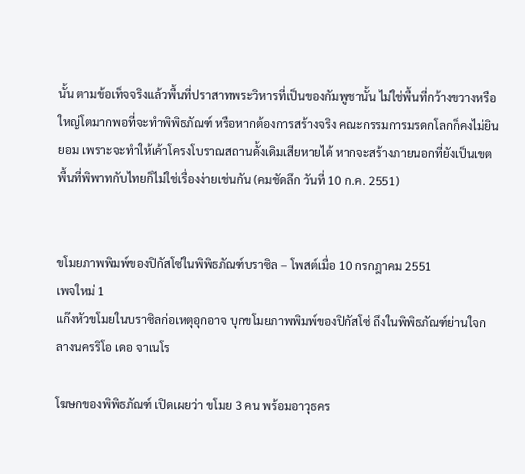นั้น ตามข้อเท็จจริงแล้วพื้นที่ปราสาทพระวิหารที่เป็นของกัมพูชานั้น ไม่ใช่พื้นที่กว้างขวางหรือใหญ่โตมากพอที่จะทำพิพิธภัณฑ์ หรือหากต้องการสร้างจริง คณะกรรมการมรดกโลกก็คงไม่ยินยอม เพราะจะทำให้เค้าโครงโบราณสถานดั้งเดิมเสียหายได้ หากจะสร้างภายนอกที่ยังเป็นเขตพื้นที่พิพาทกับไทยก็ไม่ใช่เรื่องง่ายเช่นกัน (คมชัดลึก วันที่ 10 ก.ค. 2551)


ขโมยภาพพิมพ์ของปิกัสโซ่ในพิพิธภัณฑ์บราซิล – โพสต์เมื่อ 10 กรกฎาคม 2551
เพจใหม่ 1
แก๊งหัวขโมยในบราซิลก่อเหตุอุกอาจ บุกขโมยภาพพิมพ์ของปิกัสโซ่ ถึงในพิพิธภัณฑ์ย่านใจกลางนครริโอ เดอ จาเนโร

โฆษกของพิพิธภัณฑ์ เปิดเผยว่า ขโมย 3 คน พร้อมอาวุธคร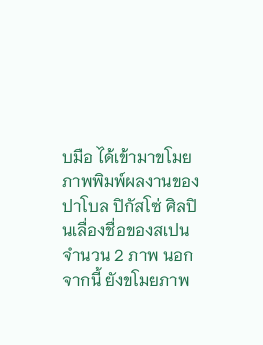บมือ ได้เข้ามาขโมยภาพพิมพ์ผลงานของ ปาโบล ปิกัสโซ่ ศิลปินเลื่องชื่อของสเปน จำนวน 2 ภาพ นอกจากนี้ ยังขโมยภาพ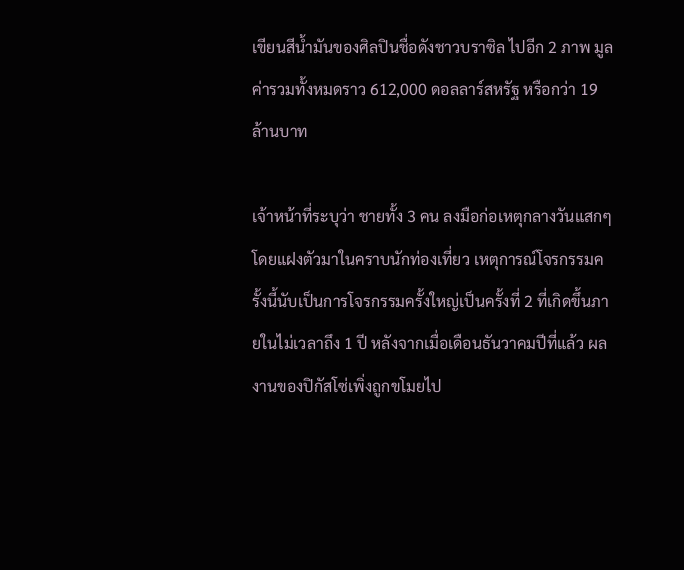เขียนสีน้ำมันของศิลปินชื่อดังชาวบราซิล ไปอีก 2 ภาพ มูลค่ารวมทั้งหมดราว 612,000 ดอลลาร์สหรัฐ หรือกว่า 19 ล้านบาท

เจ้าหน้าที่ระบุว่า ชายทั้ง 3 คน ลงมือก่อเหตุกลางวันแสกๆ โดยแฝงตัวมาในคราบนักท่องเที่ยว เหตุการณ์โจรกรรมครั้งนี้นับเป็นการโจรกรรมครั้งใหญ่เป็นครั้งที่ 2 ที่เกิดขึ้นภายในไม่เวลาถึง 1 ปี หลังจากเมื่อเดือนธันวาคมปีที่แล้ว ผลงานของปิกัสโซ่เพิ่งถูกขโมยไป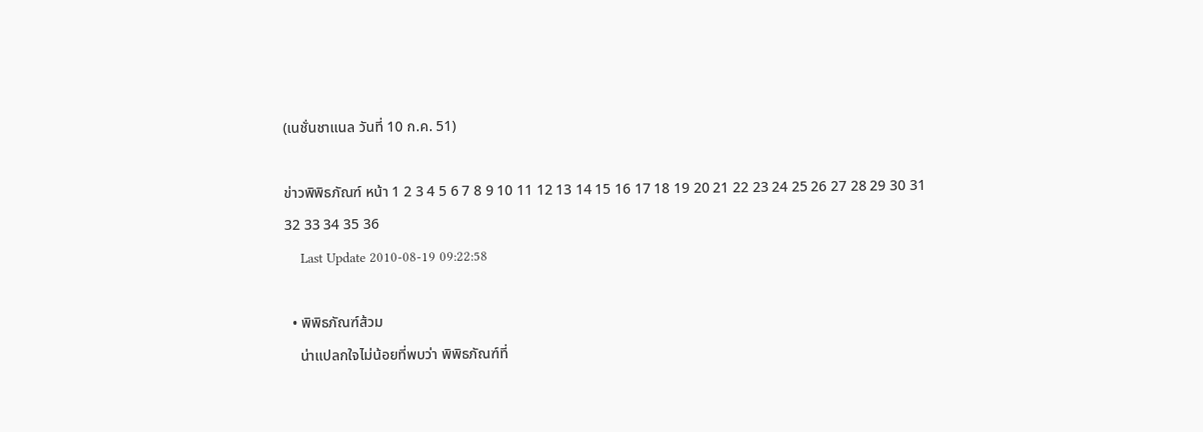(เนชั่นชาแนล วันที่ 10 ก.ค. 51)

ข่าวพิพิธภัณฑ์ หน้า 1 2 3 4 5 6 7 8 9 10 11 12 13 14 15 16 17 18 19 20 21 22 23 24 25 26 27 28 29 30 31 32 33 34 35 36
    Last Update 2010-08-19 09:22:58

  • พิพิธภัณฑ์ส้วม
    น่าแปลกใจไม่น้อยที่พบว่า พิพิธภัณฑ์ที่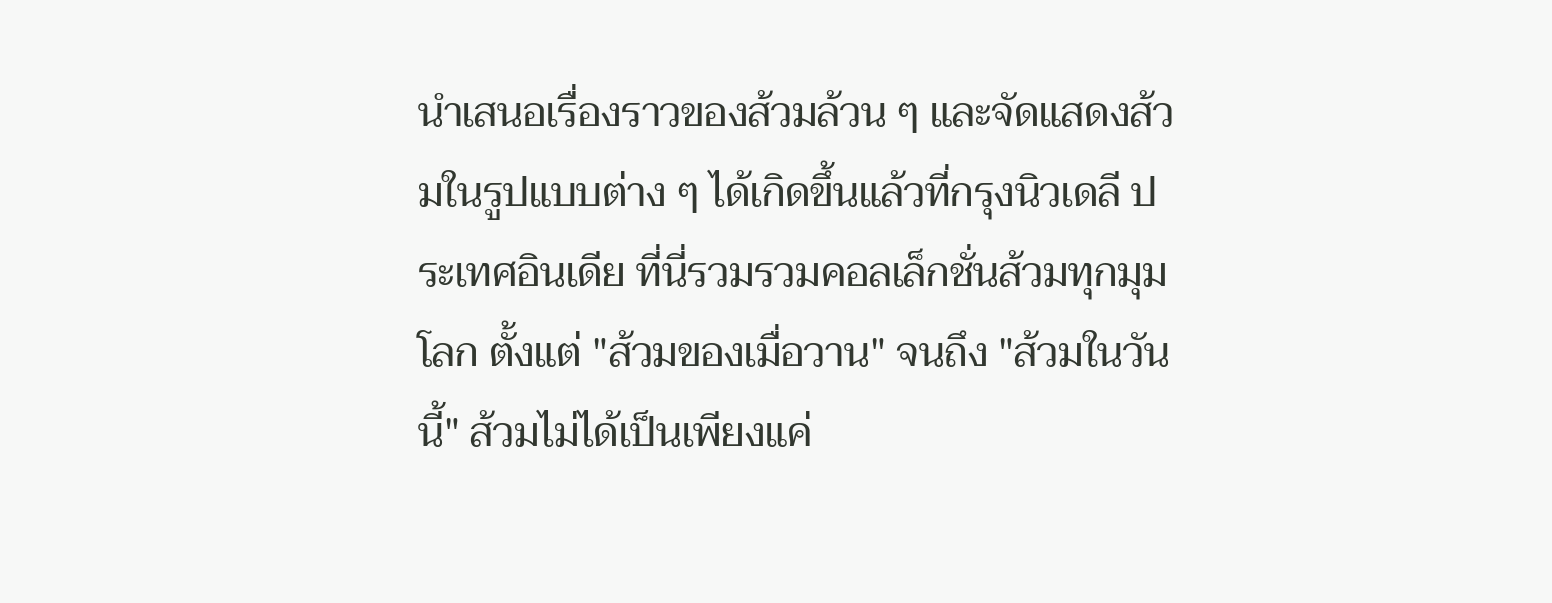นำเสนอเรื่องราวของส้วมล้วน ๆ และจัดแสดงส้วมในรูปแบบต่าง ๆ ได้เกิดขึ้นแล้วที่กรุงนิวเดลี ประเทศอินเดีย ที่นี่รวมรวมคอลเล็กชั่นส้วมทุกมุมโลก ตั้งแต่ "ส้วมของเมื่อวาน" จนถึง "ส้วมในวันนี้" ส้วมไม่ได้เป็นเพียงแค่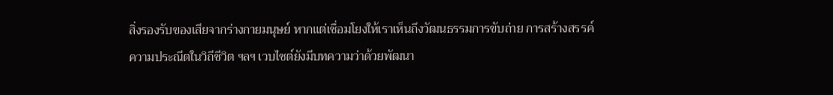สิ่งรองรับของเสียจากร่างกายมนุษย์ หากแต่เชื่อมโยงให้เราเห็นถึงวัฒนธรรมการขับถ่าย การสร้างสรรค์ ความประณีตในวิถีชีวิต ฯลฯ เวบไซต์ยังมีบทความว่าด้วยพัฒนา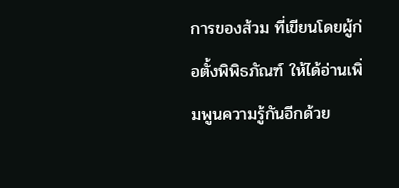การของส้วม ที่เขียนโดยผู้ก่อตั้งพิพิธภัณฑ์ ให้ได้อ่านเพิ่มพูนความรู้กันอีกด้วย